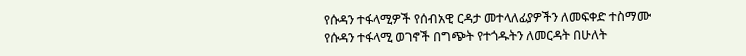የሱዳን ተፋላሚዎች የሰብአዊ ርዳታ መተላለፊያዎችን ለመፍቀድ ተስማሙ
የሱዳን ተፋላሚ ወገኖች በግጭት የተጎዱትን ለመርዳት በሁለት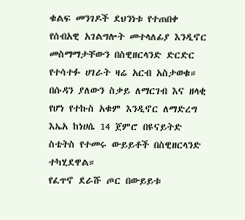ቁልፍ መንገዶች ደህንነቱ የተጠበቀ የሰብአዊ አገልግሎት መተላለፊያ እንዲኖር መስማማታቸውን በስዊዘርላንድ ድርድር የተሳተፉ ሀገራት ዛሬ አርብ አስታወቁ።
በሱዳን ያለውን ስቃይ ለማርገብ እና ዘላቂ የሆነ የተኩስ አቁም እንዲኖር ለማድረግ እኤአ ከነሀሴ 14 ጀምሮ በዩናይትድ ስቴትስ የተመሩ ውይይቶች በስዊዘርላንድ ተካሂደዋል።
የፈጥኖ ደራሹ ጦር በውይይቱ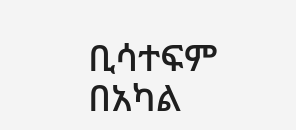ቢሳተፍም በአካል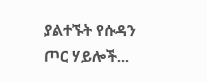ያልተኙት የሱዳን ጦር ሃይሎች...